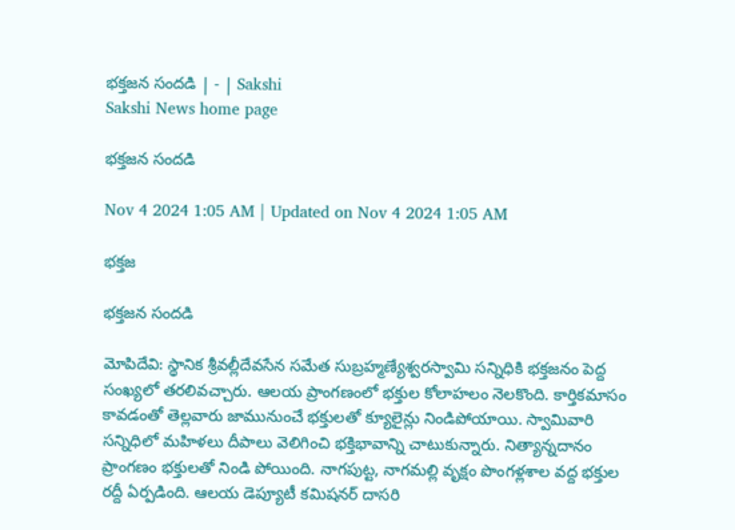భక్తజన సందడి | - | Sakshi
Sakshi News home page

భక్తజన సందడి

Nov 4 2024 1:05 AM | Updated on Nov 4 2024 1:05 AM

భక్తజ

భక్తజన సందడి

మోపిదేవి: స్థానిక శ్రీవల్లీదేవసేన సమేత సుబ్రహ్మణ్యేశ్వరస్వామి సన్నిధికి భక్తజనం పెద్ద సంఖ్యలో తరలివచ్చారు. ఆలయ ప్రాంగణంలో భక్తుల కోలాహలం నెలకొంది. కార్తికమాసం కావడంతో తెల్లవారు జామునుంచే భక్తులతో క్యూలైన్లు నిండిపోయాయి. స్వామివారి సన్నిధిలో మహిళలు దీపాలు వెలిగించి భక్తిభావాన్ని చాటుకున్నారు. నిత్యాన్నదానం ప్రాంగణం భక్తులతో నిండి పోయింది. నాగపుట్ట, నాగమల్లి వృక్షం పొంగళ్లశాల వద్ద భక్తుల రద్దీ ఏర్పడింది. ఆలయ డెప్యూటీ కమిషనర్‌ దాసరి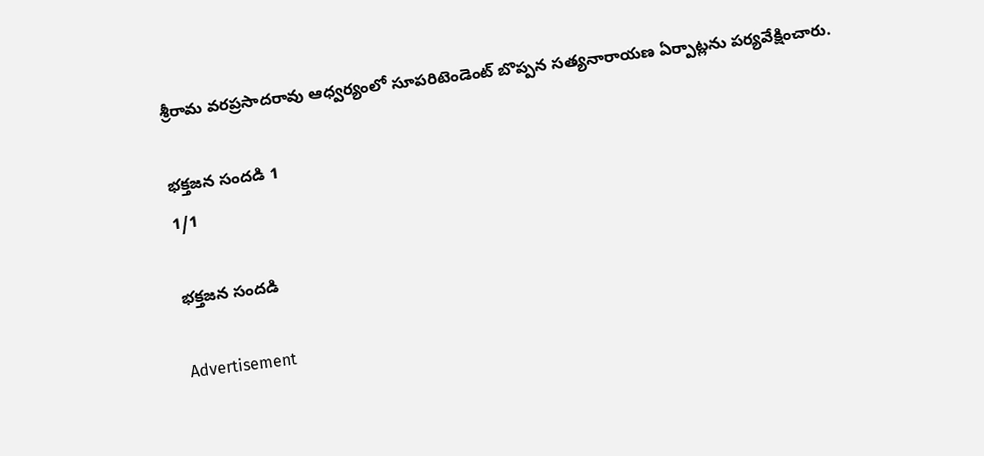శ్రీరామ వరప్రసాదరావు ఆధ్వర్యంలో సూపరిటెండెంట్‌ బొప్పన సత్యనారాయణ ఏర్పాట్లను పర్యవేక్షించారు.

భక్తజన సందడి 1
1/1

భక్తజన సందడి

Advertisement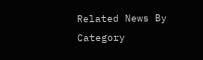Related News By Category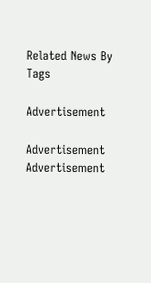Related News By Tags

Advertisement

Advertisement
Advertisement